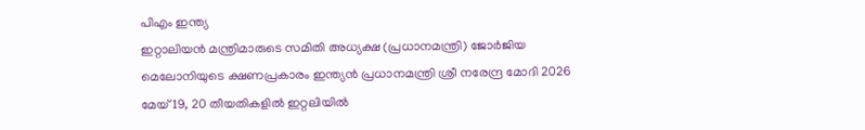പിഎം ഇന്ത്യ
ഇറ്റാലിയൻ മന്ത്രിമാരുടെ സമിതി അധ്യക്ഷ (പ്രധാനമന്ത്രി) ജോർജിയ മെലോനിയുടെ ക്ഷണപ്രകാരം ഇന്ത്യൻ പ്രധാനമന്ത്രി ശ്രീ നരേന്ദ്ര മോദി 2026 മേയ് 19, 20 തീയതികളിൽ ഇറ്റലിയിൽ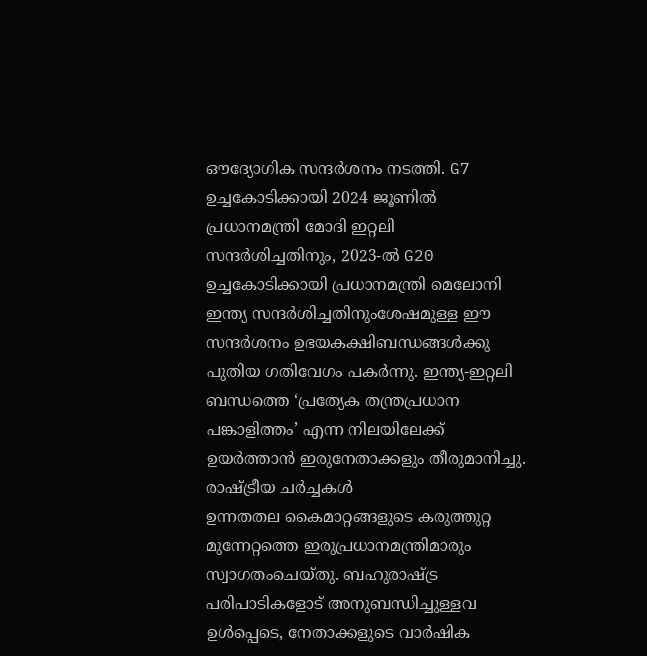ഔദ്യോഗിക സന്ദർശനം നടത്തി. G7 ഉച്ചകോടിക്കായി 2024 ജൂണിൽ പ്രധാനമന്ത്രി മോദി ഇറ്റലി സന്ദർശിച്ചതിനും, 2023-ൽ G20 ഉച്ചകോടിക്കായി പ്രധാനമന്ത്രി മെലോനി ഇന്ത്യ സന്ദർശിച്ചതിനുംശേഷമുള്ള ഈ സന്ദർശനം ഉഭയകക്ഷിബന്ധങ്ങൾക്കു പുതിയ ഗതിവേഗം പകർന്നു. ഇന്ത്യ-ഇറ്റലി ബന്ധത്തെ ‘പ്രത്യേക തന്ത്രപ്രധാന പങ്കാളിത്തം’ എന്ന നിലയിലേക്ക് ഉയർത്താൻ ഇരുനേതാക്കളും തീരുമാനിച്ചു.
രാഷ്ട്രീയ ചർച്ചകൾ
ഉന്നതതല കൈമാറ്റങ്ങളുടെ കരുത്തുറ്റ മുന്നേറ്റത്തെ ഇരുപ്രധാനമന്ത്രിമാരും സ്വാഗതംചെയ്തു. ബഹുരാഷ്ട്ര പരിപാടികളോട് അനുബന്ധിച്ചുള്ളവ ഉൾപ്പെടെ, നേതാക്കളുടെ വാർഷിക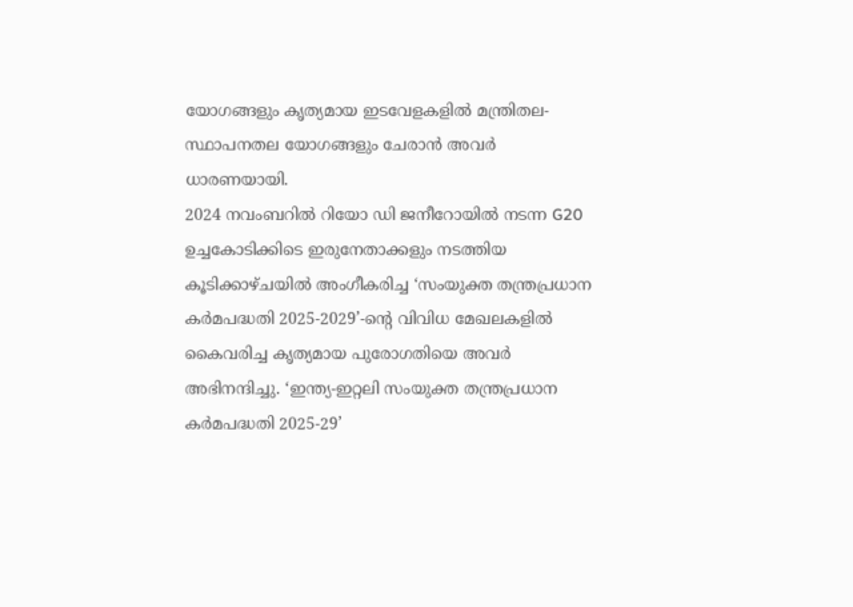യോഗങ്ങളും കൃത്യമായ ഇടവേളകളിൽ മന്ത്രിതല-സ്ഥാപനതല യോഗങ്ങളും ചേരാൻ അവർ ധാരണയായി.
2024 നവംബറിൽ റിയോ ഡി ജനീറോയിൽ നടന്ന G20 ഉച്ചകോടിക്കിടെ ഇരുനേതാക്കളും നടത്തിയ കൂടിക്കാഴ്ചയിൽ അംഗീകരിച്ച ‘സംയുക്ത തന്ത്രപ്രധാന കർമപദ്ധതി 2025-2029’-ന്റെ വിവിധ മേഖലകളിൽ കൈവരിച്ച കൃത്യമായ പുരോഗതിയെ അവർ അഭിനന്ദിച്ചു. ‘ഇന്ത്യ-ഇറ്റലി സംയുക്ത തന്ത്രപ്രധാന കർമപദ്ധതി 2025-29’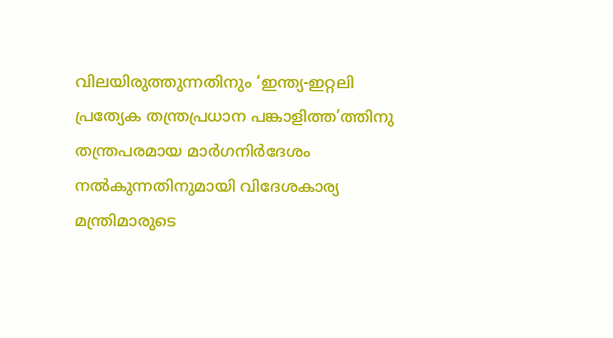വിലയിരുത്തുന്നതിനും ‘ഇന്ത്യ-ഇറ്റലി പ്രത്യേക തന്ത്രപ്രധാന പങ്കാളിത്ത’ത്തിനു തന്ത്രപരമായ മാർഗനിർദേശം നൽകുന്നതിനുമായി വിദേശകാര്യ മന്ത്രിമാരുടെ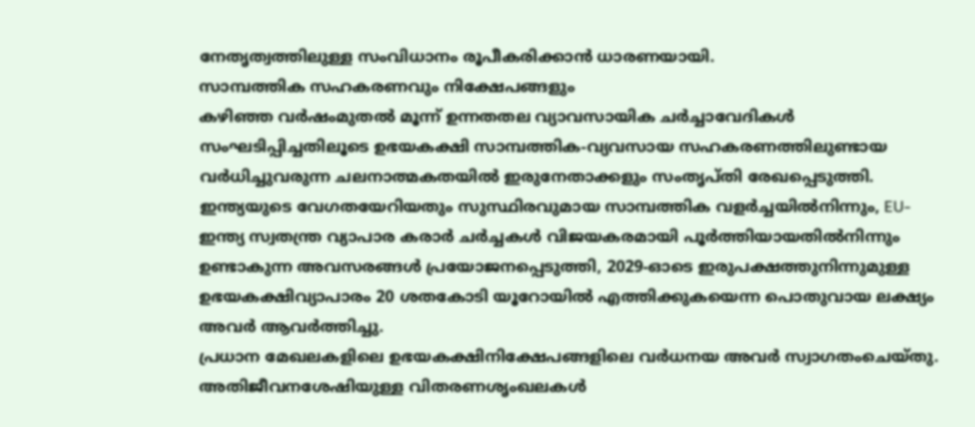നേതൃത്വത്തിലുള്ള സംവിധാനം രൂപീകരിക്കാൻ ധാരണയായി.
സാമ്പത്തിക സഹകരണവും നിക്ഷേപങ്ങളും
കഴിഞ്ഞ വർഷംമുതൽ മൂന്ന് ഉന്നതതല വ്യാവസായിക ചർച്ചാവേദികൾ സംഘടിപ്പിച്ചതിലൂടെ ഉഭയകക്ഷി സാമ്പത്തിക-വ്യവസായ സഹകരണത്തിലുണ്ടായ വർധിച്ചുവരുന്ന ചലനാത്മകതയിൽ ഇരുനേതാക്കളും സംതൃപ്തി രേഖപ്പെടുത്തി. ഇന്ത്യയുടെ വേഗതയേറിയതും സുസ്ഥിരവുമായ സാമ്പത്തിക വളർച്ചയിൽനിന്നും, EU-ഇന്ത്യ സ്വതന്ത്ര വ്യാപാര കരാർ ചർച്ചകൾ വിജയകരമായി പൂർത്തിയായതിൽനിന്നും ഉണ്ടാകുന്ന അവസരങ്ങൾ പ്രയോജനപ്പെടുത്തി, 2029-ഓടെ ഇരുപക്ഷത്തുനിന്നുമുള്ള ഉഭയകക്ഷിവ്യാപാരം 20 ശതകോടി യൂറോയിൽ എത്തിക്കുകയെന്ന പൊതുവായ ലക്ഷ്യം അവർ ആവർത്തിച്ചു.
പ്രധാന മേഖലകളിലെ ഉഭയകക്ഷിനിക്ഷേപങ്ങളിലെ വർധനയ അവർ സ്വാഗതംചെയ്തു. അതിജീവനശേഷിയുള്ള വിതരണശൃംഖലകൾ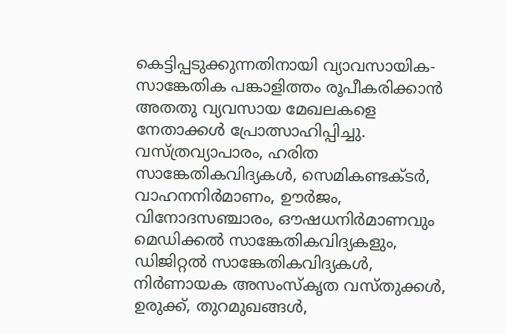കെട്ടിപ്പടുക്കുന്നതിനായി വ്യാവസായിക-സാങ്കേതിക പങ്കാളിത്തം രൂപീകരിക്കാൻ അതതു വ്യവസായ മേഖലകളെ നേതാക്കൾ പ്രോത്സാഹിപ്പിച്ചു. വസ്ത്രവ്യാപാരം, ഹരിത സാങ്കേതികവിദ്യകൾ, സെമികണ്ടക്ടർ, വാഹനനിർമാണം, ഊർജം, വിനോദസഞ്ചാരം, ഔഷധനിർമാണവും മെഡിക്കൽ സാങ്കേതികവിദ്യകളും, ഡിജിറ്റൽ സാങ്കേതികവിദ്യകൾ, നിർണായക അസംസ്കൃത വസ്തുക്കൾ, ഉരുക്ക്, തുറമുഖങ്ങൾ,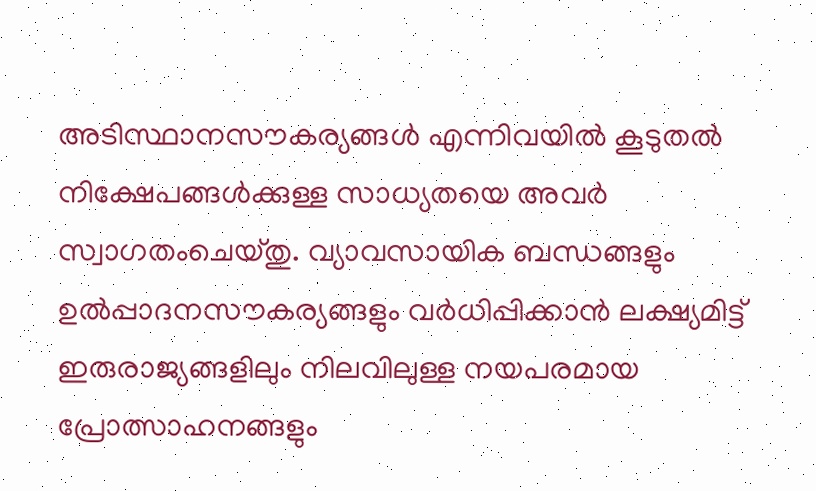അടിസ്ഥാനസൗകര്യങ്ങൾ എന്നിവയിൽ കൂടുതൽ നിക്ഷേപങ്ങൾക്കുള്ള സാധ്യതയെ അവർ സ്വാഗതംചെയ്തു. വ്യാവസായിക ബന്ധങ്ങളും ഉൽപ്പാദനസൗകര്യങ്ങളും വർധിപ്പിക്കാൻ ലക്ഷ്യമിട്ട് ഇരുരാജ്യങ്ങളിലും നിലവിലുള്ള നയപരമായ പ്രോത്സാഹനങ്ങളും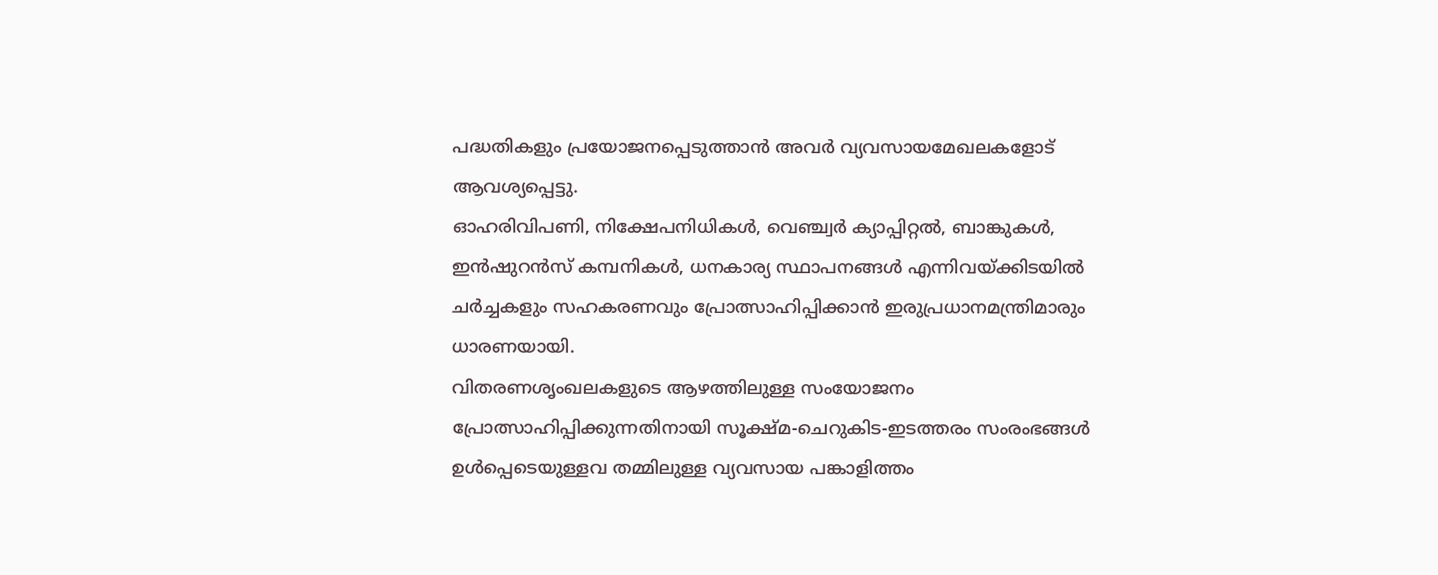പദ്ധതികളും പ്രയോജനപ്പെടുത്താൻ അവർ വ്യവസായമേഖലകളോട് ആവശ്യപ്പെട്ടു.
ഓഹരിവിപണി, നിക്ഷേപനിധികൾ, വെഞ്ച്വർ ക്യാപ്പിറ്റൽ, ബാങ്കുകൾ, ഇൻഷുറൻസ് കമ്പനികൾ, ധനകാര്യ സ്ഥാപനങ്ങൾ എന്നിവയ്ക്കിടയിൽ ചർച്ചകളും സഹകരണവും പ്രോത്സാഹിപ്പിക്കാൻ ഇരുപ്രധാനമന്ത്രിമാരും ധാരണയായി.
വിതരണശൃംഖലകളുടെ ആഴത്തിലുള്ള സംയോജനം പ്രോത്സാഹിപ്പിക്കുന്നതിനായി സൂക്ഷ്മ-ചെറുകിട-ഇടത്തരം സംരംഭങ്ങൾ ഉൾപ്പെടെയുള്ളവ തമ്മിലുള്ള വ്യവസായ പങ്കാളിത്തം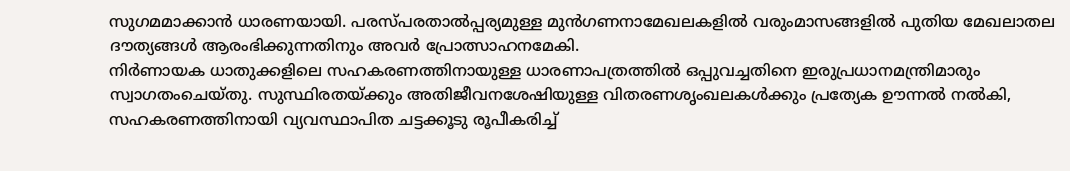സുഗമമാക്കാൻ ധാരണയായി. പരസ്പരതാൽപ്പര്യമുള്ള മുൻഗണനാമേഖലകളിൽ വരുംമാസങ്ങളിൽ പുതിയ മേഖലാതല ദൗത്യങ്ങൾ ആരംഭിക്കുന്നതിനും അവർ പ്രോത്സാഹനമേകി.
നിർണായക ധാതുക്കളിലെ സഹകരണത്തിനായുള്ള ധാരണാപത്രത്തിൽ ഒപ്പുവച്ചതിനെ ഇരുപ്രധാനമന്ത്രിമാരും സ്വാഗതംചെയ്തു. സുസ്ഥിരതയ്ക്കും അതിജീവനശേഷിയുള്ള വിതരണശൃംഖലകൾക്കും പ്രത്യേക ഊന്നൽ നൽകി, സഹകരണത്തിനായി വ്യവസ്ഥാപിത ചട്ടക്കൂടു രൂപീകരിച്ച്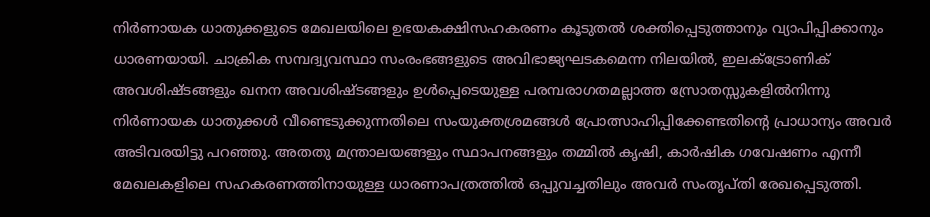നിർണായക ധാതുക്കളുടെ മേഖലയിലെ ഉഭയകക്ഷിസഹകരണം കൂടുതൽ ശക്തിപ്പെടുത്താനും വ്യാപിപ്പിക്കാനും ധാരണയായി. ചാക്രിക സമ്പദ്വ്യവസ്ഥാ സംരംഭങ്ങളുടെ അവിഭാജ്യഘടകമെന്ന നിലയിൽ, ഇലക്ട്രോണിക് അവശിഷ്ടങ്ങളും ഖനന അവശിഷ്ടങ്ങളും ഉൾപ്പെടെയുള്ള പരമ്പരാഗതമല്ലാത്ത സ്രോതസ്സുകളിൽനിന്നു നിർണായക ധാതുക്കൾ വീണ്ടെടുക്കുന്നതിലെ സംയുക്തശ്രമങ്ങൾ പ്രോത്സാഹിപ്പിക്കേണ്ടതിന്റെ പ്രാധാന്യം അവർ അടിവരയിട്ടു പറഞ്ഞു. അതതു മന്ത്രാലയങ്ങളും സ്ഥാപനങ്ങളും തമ്മിൽ കൃഷി, കാർഷിക ഗവേഷണം എന്നീ മേഖലകളിലെ സഹകരണത്തിനായുള്ള ധാരണാപത്രത്തിൽ ഒപ്പുവച്ചതിലും അവർ സംതൃപ്തി രേഖപ്പെടുത്തി.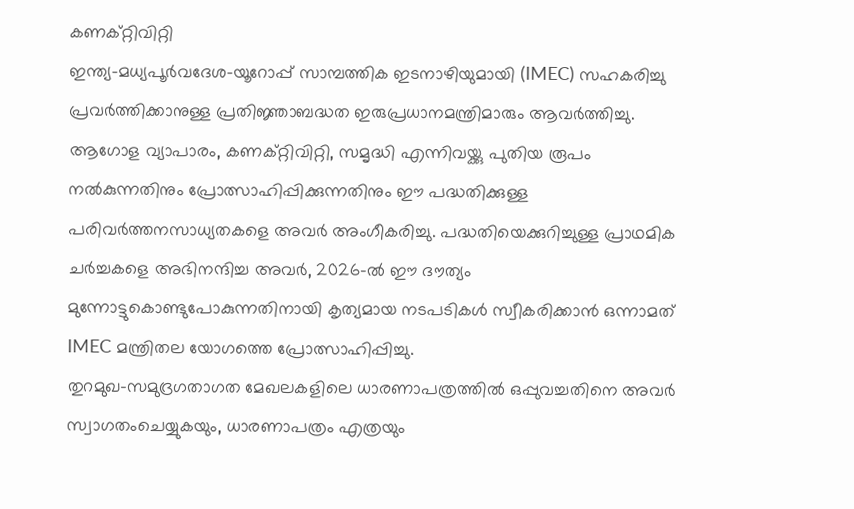കണക്റ്റിവിറ്റി
ഇന്ത്യ-മധ്യപൂർവദേശ-യൂറോപ്പ് സാമ്പത്തിക ഇടനാഴിയുമായി (IMEC) സഹകരിച്ചു പ്രവർത്തിക്കാനുള്ള പ്രതിജ്ഞാബദ്ധത ഇരുപ്രധാനമന്ത്രിമാരും ആവർത്തിച്ചു. ആഗോള വ്യാപാരം, കണക്റ്റിവിറ്റി, സമൃദ്ധി എന്നിവയ്ക്കു പുതിയ രൂപം നൽകുന്നതിനും പ്രോത്സാഹിപ്പിക്കുന്നതിനും ഈ പദ്ധതിക്കുള്ള പരിവർത്തനസാധ്യതകളെ അവർ അംഗീകരിച്ചു. പദ്ധതിയെക്കുറിച്ചുള്ള പ്രാഥമിക ചർച്ചകളെ അഭിനന്ദിച്ച അവർ, 2026-ൽ ഈ ദൗത്യം മുന്നോട്ടുകൊണ്ടുപോകുന്നതിനായി കൃത്യമായ നടപടികൾ സ്വീകരിക്കാൻ ഒന്നാമത് IMEC മന്ത്രിതല യോഗത്തെ പ്രോത്സാഹിപ്പിച്ചു.
തുറമുഖ-സമുദ്രഗതാഗത മേഖലകളിലെ ധാരണാപത്രത്തിൽ ഒപ്പുവച്ചതിനെ അവർ സ്വാഗതംചെയ്യുകയും, ധാരണാപത്രം എത്രയും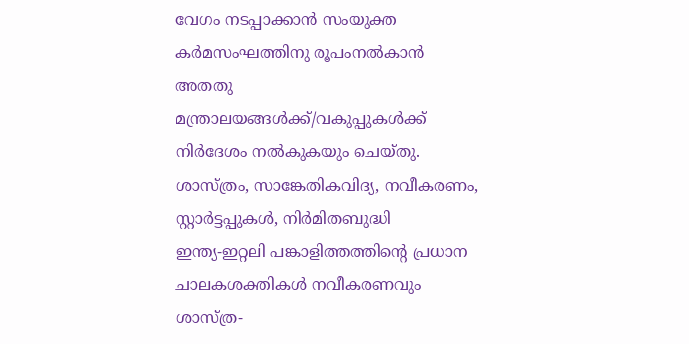വേഗം നടപ്പാക്കാൻ സംയുക്ത കർമസംഘത്തിനു രൂപംനൽകാൻ അതതു മന്ത്രാലയങ്ങൾക്ക്/വകുപ്പുകൾക്ക് നിർദേശം നൽകുകയും ചെയ്തു.
ശാസ്ത്രം, സാങ്കേതികവിദ്യ, നവീകരണം, സ്റ്റാർട്ടപ്പുകൾ, നിർമിതബുദ്ധി
ഇന്ത്യ-ഇറ്റലി പങ്കാളിത്തത്തിന്റെ പ്രധാന ചാലകശക്തികൾ നവീകരണവും ശാസ്ത്ര-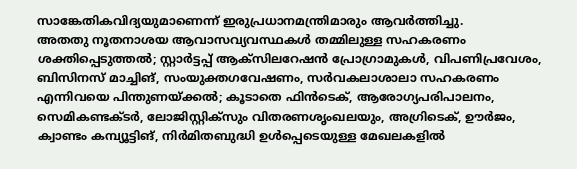സാങ്കേതികവിദ്യയുമാണെന്ന് ഇരുപ്രധാനമന്ത്രിമാരും ആവർത്തിച്ചു.
അതതു നൂതനാശയ ആവാസവ്യവസ്ഥകൾ തമ്മിലുള്ള സഹകരണം ശക്തിപ്പെടുത്തൽ; സ്റ്റാർട്ടപ്പ് ആക്സിലറേഷൻ പ്രോഗ്രാമുകൾ, വിപണിപ്രവേശം, ബിസിനസ് മാച്ചിങ്, സംയുക്തഗവേഷണം, സർവകലാശാലാ സഹകരണം എന്നിവയെ പിന്തുണയ്ക്കൽ; കൂടാതെ ഫിൻടെക്, ആരോഗ്യപരിപാലനം, സെമികണ്ടക്ടർ, ലോജിസ്റ്റിക്സും വിതരണശൃംഖലയും, അഗ്രിടെക്, ഊർജം, ക്വാണ്ടം കമ്പ്യൂട്ടിങ്, നിർമിതബുദ്ധി ഉൾപ്പെടെയുള്ള മേഖലകളിൽ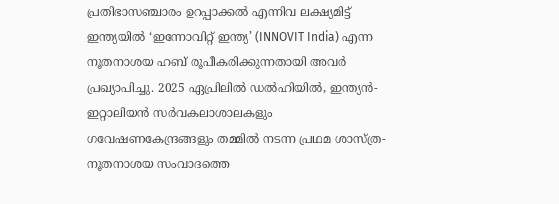പ്രതിഭാസഞ്ചാരം ഉറപ്പാക്കൽ എന്നിവ ലക്ഷ്യമിട്ട് ഇന്ത്യയിൽ ‘ഇന്നോവിറ്റ് ഇന്ത്യ’ (INNOVIT India) എന്ന നൂതനാശയ ഹബ് രൂപീകരിക്കുന്നതായി അവർ പ്രഖ്യാപിച്ചു. 2025 ഏപ്രിലിൽ ഡൽഹിയിൽ, ഇന്ത്യൻ-ഇറ്റാലിയൻ സർവകലാശാലകളും ഗവേഷണകേന്ദ്രങ്ങളും തമ്മിൽ നടന്ന പ്രഥമ ശാസ്ത്ര-നൂതനാശയ സംവാദത്തെ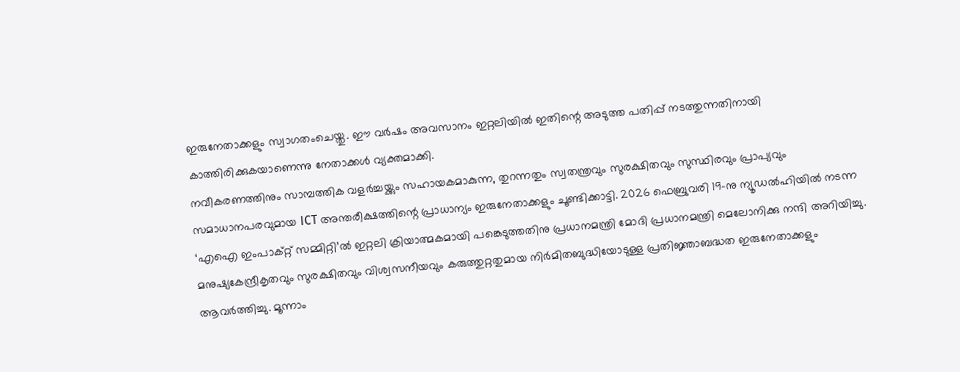ഇരുനേതാക്കളും സ്വാഗതംചെയ്തു. ഈ വർഷം അവസാനം ഇറ്റലിയിൽ ഇതിന്റെ അടുത്ത പതിപ്പ് നടത്തുന്നതിനായി കാത്തിരിക്കുകയാണെന്നു നേതാക്കൾ വ്യക്തമാക്കി.
നവീകരണത്തിനും സാമ്പത്തിക വളർച്ചയ്ക്കും സഹായകമാകുന്ന, തുറന്നതും സ്വതന്ത്രവും സുരക്ഷിതവും സുസ്ഥിരവും പ്രാപ്യവും സമാധാനപരവുമായ ICT അന്തരീക്ഷത്തിന്റെ പ്രാധാന്യം ഇരുനേതാക്കളും ചൂണ്ടിക്കാട്ടി. 2026 ഫെബ്രുവരി 19-നു ന്യൂഡൽഹിയിൽ നടന്ന ‘എഐ ഇംപാക്റ്റ് സമ്മിറ്റി’ൽ ഇറ്റലി ക്രിയാത്മകമായി പങ്കെടുത്തതിനു പ്രധാനമന്ത്രി മോദി പ്രധാനമന്ത്രി മെലോനിക്കു നന്ദി അറിയിച്ചു. മനുഷ്യകേന്ദ്രീകൃതവും സുരക്ഷിതവും വിശ്വസനീയവും കരുത്തുറ്റതുമായ നിർമിതബുദ്ധിയോടുള്ള പ്രതിജ്ഞാബദ്ധത ഇരുനേതാക്കളും ആവർത്തിച്ചു. മൂന്നാം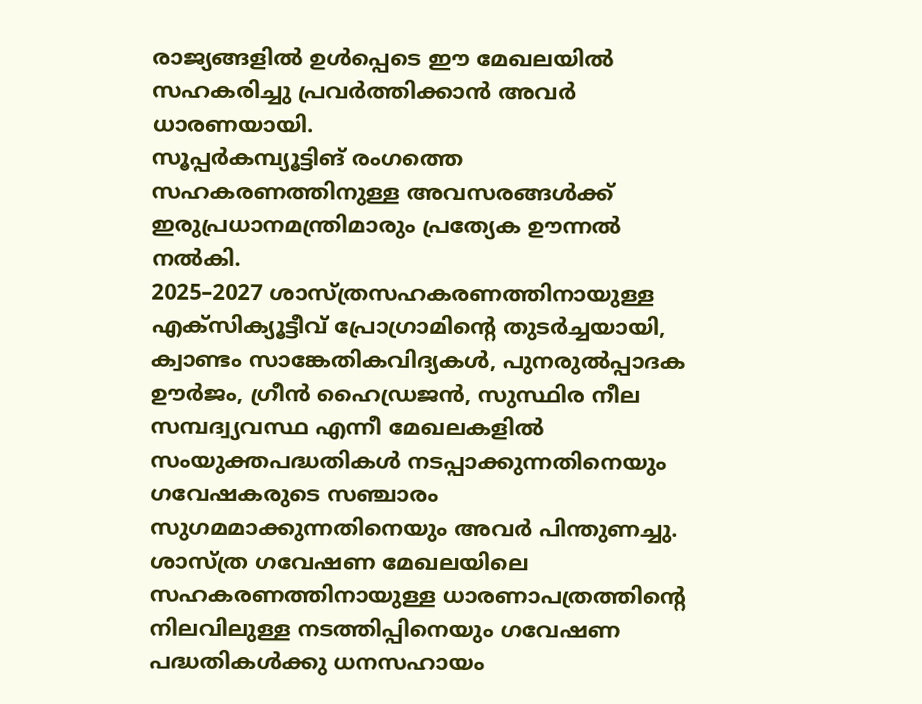രാജ്യങ്ങളിൽ ഉൾപ്പെടെ ഈ മേഖലയിൽ സഹകരിച്ചു പ്രവർത്തിക്കാൻ അവർ ധാരണയായി.
സൂപ്പർകമ്പ്യൂട്ടിങ് രംഗത്തെ സഹകരണത്തിനുള്ള അവസരങ്ങൾക്ക് ഇരുപ്രധാനമന്ത്രിമാരും പ്രത്യേക ഊന്നൽ നൽകി.
2025–2027 ശാസ്ത്രസഹകരണത്തിനായുള്ള എക്സിക്യൂട്ടീവ് പ്രോഗ്രാമിന്റെ തുടർച്ചയായി, ക്വാണ്ടം സാങ്കേതികവിദ്യകൾ, പുനരുൽപ്പാദക ഊർജം, ഗ്രീൻ ഹൈഡ്രജൻ, സുസ്ഥിര നീല സമ്പദ്വ്യവസ്ഥ എന്നീ മേഖലകളിൽ സംയുക്തപദ്ധതികൾ നടപ്പാക്കുന്നതിനെയും ഗവേഷകരുടെ സഞ്ചാരം സുഗമമാക്കുന്നതിനെയും അവർ പിന്തുണച്ചു. ശാസ്ത്ര ഗവേഷണ മേഖലയിലെ സഹകരണത്തിനായുള്ള ധാരണാപത്രത്തിന്റെ നിലവിലുള്ള നടത്തിപ്പിനെയും ഗവേഷണ പദ്ധതികൾക്കു ധനസഹായം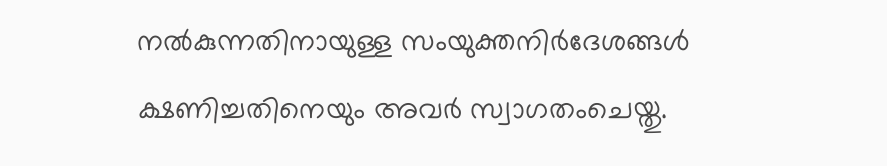നൽകുന്നതിനായുള്ള സംയുക്തനിർദേശങ്ങൾ ക്ഷണിച്ചതിനെയും അവർ സ്വാഗതംചെയ്തു.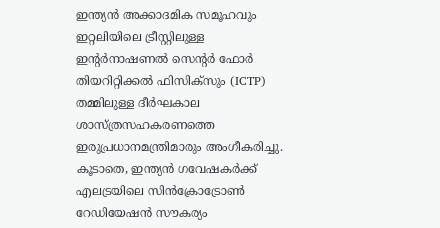ഇന്ത്യൻ അക്കാദമിക സമൂഹവും ഇറ്റലിയിലെ ട്രീസ്റ്റിലുള്ള ഇന്റർനാഷണൽ സെന്റർ ഫോർ തിയറിറ്റിക്കൽ ഫിസിക്സും (ICTP) തമ്മിലുള്ള ദീർഘകാല ശാസ്ത്രസഹകരണത്തെ ഇരുപ്രധാനമന്ത്രിമാരും അംഗീകരിച്ചു. കൂടാതെ, ഇന്ത്യൻ ഗവേഷകർക്ക് എലട്രയിലെ സിൻക്രോട്രോൺ റേഡിയേഷൻ സൗകര്യം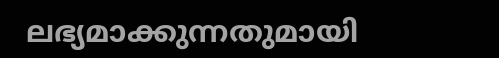ലഭ്യമാക്കുന്നതുമായി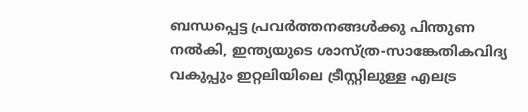ബന്ധപ്പെട്ട പ്രവർത്തനങ്ങൾക്കു പിന്തുണ നൽകി, ഇന്ത്യയുടെ ശാസ്ത്ര-സാങ്കേതികവിദ്യ വകുപ്പും ഇറ്റലിയിലെ ട്രീസ്റ്റിലുള്ള എലട്ര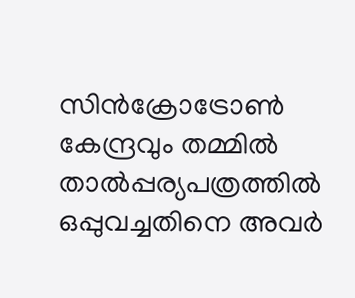സിൻക്രോട്രോൺ കേന്ദ്രവും തമ്മിൽ താൽപ്പര്യപത്രത്തിൽ ഒപ്പുവച്ചതിനെ അവർ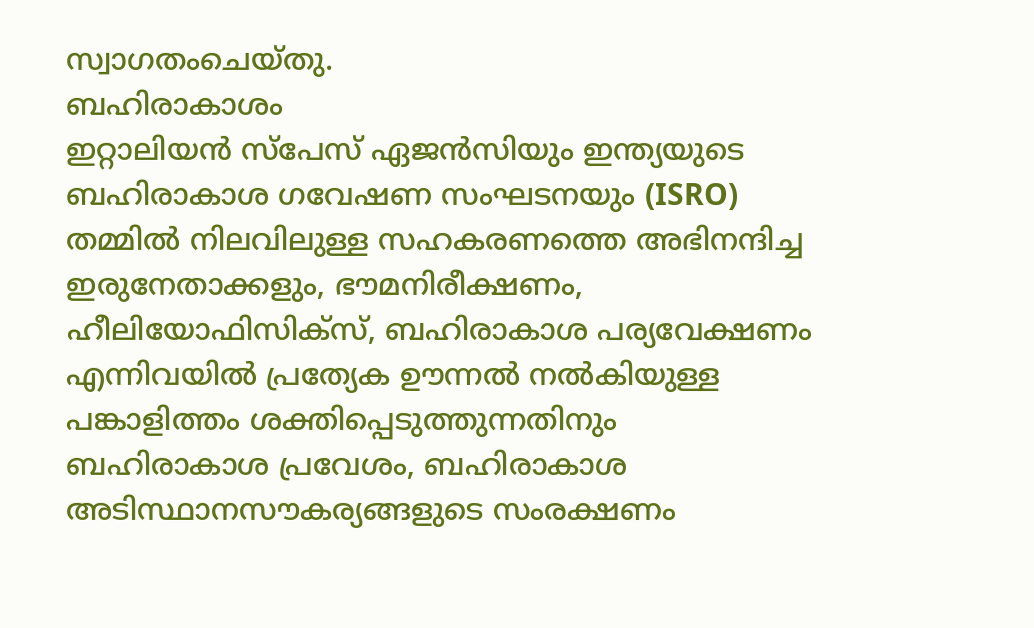സ്വാഗതംചെയ്തു.
ബഹിരാകാശം
ഇറ്റാലിയൻ സ്പേസ് ഏജൻസിയും ഇന്ത്യയുടെ ബഹിരാകാശ ഗവേഷണ സംഘടനയും (ISRO) തമ്മിൽ നിലവിലുള്ള സഹകരണത്തെ അഭിനന്ദിച്ച ഇരുനേതാക്കളും, ഭൗമനിരീക്ഷണം, ഹീലിയോഫിസിക്സ്, ബഹിരാകാശ പര്യവേക്ഷണം എന്നിവയിൽ പ്രത്യേക ഊന്നൽ നൽകിയുള്ള പങ്കാളിത്തം ശക്തിപ്പെടുത്തുന്നതിനും ബഹിരാകാശ പ്രവേശം, ബഹിരാകാശ അടിസ്ഥാനസൗകര്യങ്ങളുടെ സംരക്ഷണം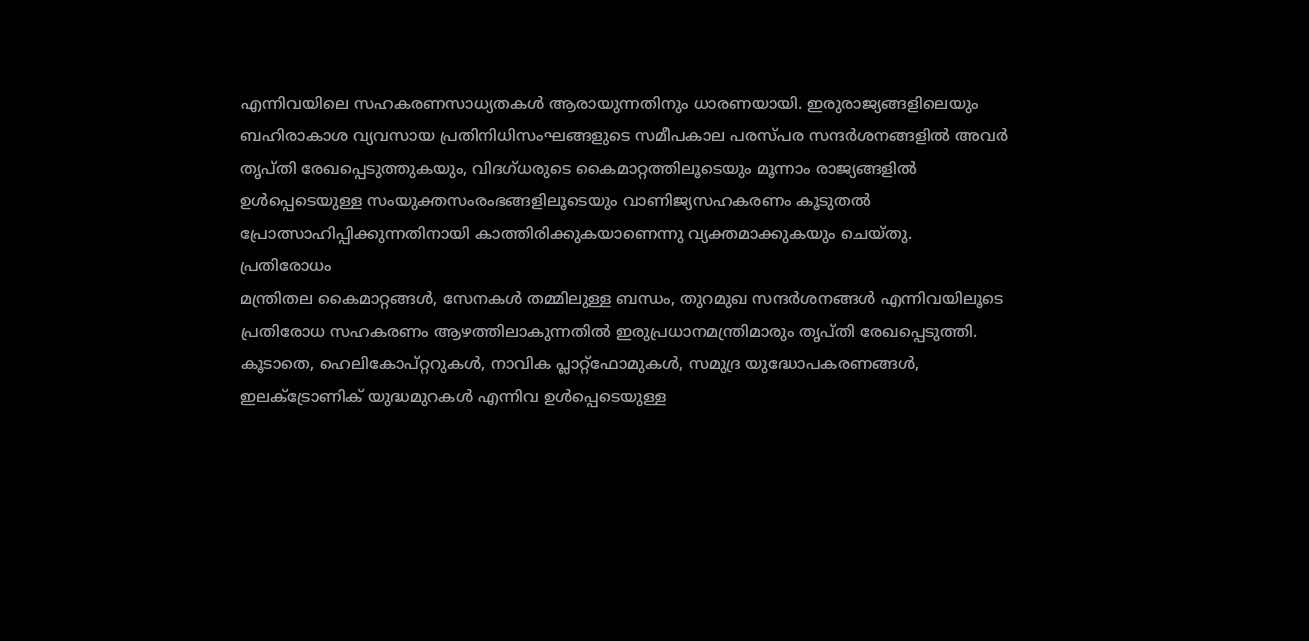എന്നിവയിലെ സഹകരണസാധ്യതകൾ ആരായുന്നതിനും ധാരണയായി. ഇരുരാജ്യങ്ങളിലെയും ബഹിരാകാശ വ്യവസായ പ്രതിനിധിസംഘങ്ങളുടെ സമീപകാല പരസ്പര സന്ദർശനങ്ങളിൽ അവർ തൃപ്തി രേഖപ്പെടുത്തുകയും, വിദഗ്ധരുടെ കൈമാറ്റത്തിലൂടെയും മൂന്നാം രാജ്യങ്ങളിൽ ഉൾപ്പെടെയുള്ള സംയുക്തസംരംഭങ്ങളിലൂടെയും വാണിജ്യസഹകരണം കൂടുതൽ പ്രോത്സാഹിപ്പിക്കുന്നതിനായി കാത്തിരിക്കുകയാണെന്നു വ്യക്തമാക്കുകയും ചെയ്തു.
പ്രതിരോധം
മന്ത്രിതല കൈമാറ്റങ്ങൾ, സേനകൾ തമ്മിലുള്ള ബന്ധം, തുറമുഖ സന്ദർശനങ്ങൾ എന്നിവയിലൂടെ പ്രതിരോധ സഹകരണം ആഴത്തിലാകുന്നതിൽ ഇരുപ്രധാനമന്ത്രിമാരും തൃപ്തി രേഖപ്പെടുത്തി. കൂടാതെ, ഹെലികോപ്റ്ററുകൾ, നാവിക പ്ലാറ്റ്ഫോമുകൾ, സമുദ്ര യുദ്ധോപകരണങ്ങൾ, ഇലക്ട്രോണിക് യുദ്ധമുറകൾ എന്നിവ ഉൾപ്പെടെയുള്ള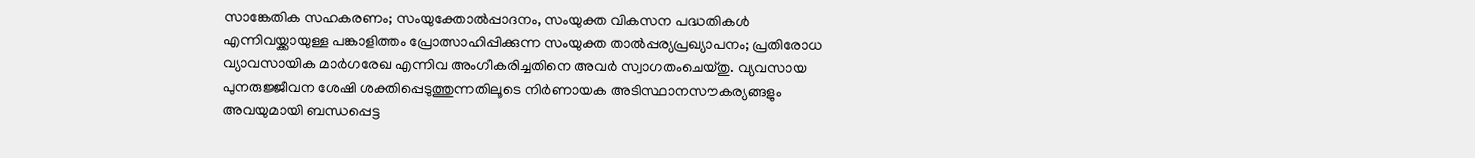സാങ്കേതിക സഹകരണം; സംയുക്തോൽപ്പാദനം, സംയുക്ത വികസന പദ്ധതികൾ എന്നിവയ്ക്കായുള്ള പങ്കാളിത്തം പ്രോത്സാഹിപ്പിക്കുന്ന സംയുക്ത താൽപ്പര്യപ്രഖ്യാപനം; പ്രതിരോധ വ്യാവസായിക മാർഗരേഖ എന്നിവ അംഗീകരിച്ചതിനെ അവർ സ്വാഗതംചെയ്തു. വ്യവസായ പുനരുജ്ജീവന ശേഷി ശക്തിപ്പെടുത്തുന്നതിലൂടെ നിർണായക അടിസ്ഥാനസൗകര്യങ്ങളും അവയുമായി ബന്ധപ്പെട്ട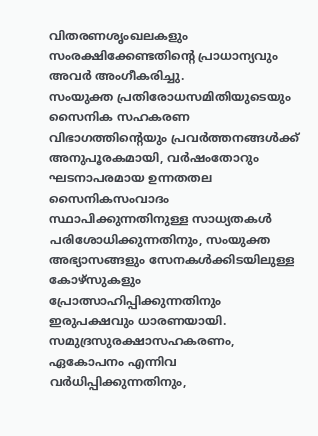വിതരണശൃംഖലകളും സംരക്ഷിക്കേണ്ടതിന്റെ പ്രാധാന്യവും അവർ അംഗീകരിച്ചു.
സംയുക്ത പ്രതിരോധസമിതിയുടെയും സൈനിക സഹകരണ വിഭാഗത്തിന്റെയും പ്രവർത്തനങ്ങൾക്ക് അനുപൂരകമായി, വർഷംതോറും ഘടനാപരമായ ഉന്നതതല സൈനികസംവാദം സ്ഥാപിക്കുന്നതിനുള്ള സാധ്യതകൾ പരിശോധിക്കുന്നതിനും, സംയുക്ത അഭ്യാസങ്ങളും സേനകൾക്കിടയിലുള്ള കോഴ്സുകളും പ്രോത്സാഹിപ്പിക്കുന്നതിനും ഇരുപക്ഷവും ധാരണയായി.
സമുദ്രസുരക്ഷാസഹകരണം, ഏകോപനം എന്നിവ വർധിപ്പിക്കുന്നതിനും,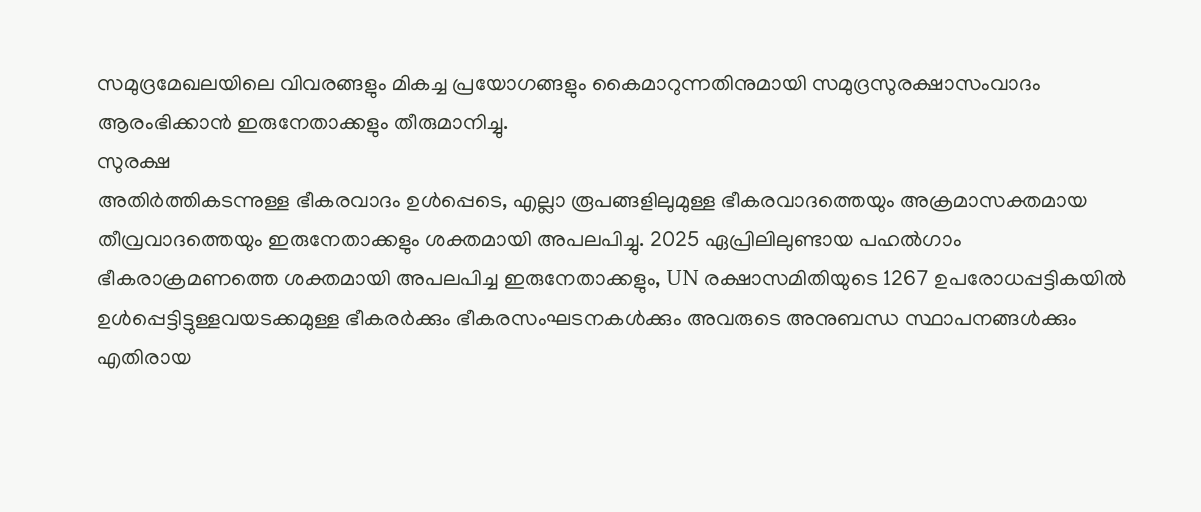സമുദ്രമേഖലയിലെ വിവരങ്ങളും മികച്ച പ്രയോഗങ്ങളും കൈമാറുന്നതിനുമായി സമുദ്രസുരക്ഷാസംവാദം ആരംഭിക്കാൻ ഇരുനേതാക്കളും തീരുമാനിച്ചു.
സുരക്ഷ
അതിർത്തികടന്നുള്ള ഭീകരവാദം ഉൾപ്പെടെ, എല്ലാ രൂപങ്ങളിലുമുള്ള ഭീകരവാദത്തെയും അക്രമാസക്തമായ തീവ്രവാദത്തെയും ഇരുനേതാക്കളും ശക്തമായി അപലപിച്ചു. 2025 ഏപ്രിലിലുണ്ടായ പഹൽഗാം ഭീകരാക്രമണത്തെ ശക്തമായി അപലപിച്ച ഇരുനേതാക്കളും, UN രക്ഷാസമിതിയുടെ 1267 ഉപരോധപ്പട്ടികയിൽ ഉൾപ്പെട്ടിട്ടുള്ളവയടക്കമുള്ള ഭീകരർക്കും ഭീകരസംഘടനകൾക്കും അവരുടെ അനുബന്ധ സ്ഥാപനങ്ങൾക്കും എതിരായ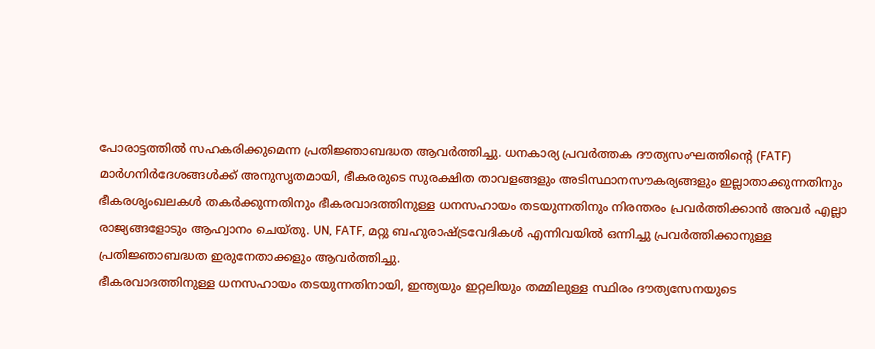പോരാട്ടത്തിൽ സഹകരിക്കുമെന്ന പ്രതിജ്ഞാബദ്ധത ആവർത്തിച്ചു. ധനകാര്യ പ്രവർത്തക ദൗത്യസംഘത്തിന്റെ (FATF) മാർഗനിർദേശങ്ങൾക്ക് അനുസൃതമായി, ഭീകരരുടെ സുരക്ഷിത താവളങ്ങളും അടിസ്ഥാനസൗകര്യങ്ങളും ഇല്ലാതാക്കുന്നതിനും ഭീകരശൃംഖലകൾ തകർക്കുന്നതിനും ഭീകരവാദത്തിനുള്ള ധനസഹായം തടയുന്നതിനും നിരന്തരം പ്രവർത്തിക്കാൻ അവർ എല്ലാ രാജ്യങ്ങളോടും ആഹ്വാനം ചെയ്തു. UN, FATF, മറ്റു ബഹുരാഷ്ട്രവേദികൾ എന്നിവയിൽ ഒന്നിച്ചു പ്രവർത്തിക്കാനുള്ള പ്രതിജ്ഞാബദ്ധത ഇരുനേതാക്കളും ആവർത്തിച്ചു.
ഭീകരവാദത്തിനുള്ള ധനസഹായം തടയുന്നതിനായി, ഇന്ത്യയും ഇറ്റലിയും തമ്മിലുള്ള സ്ഥിരം ദൗത്യസേനയുടെ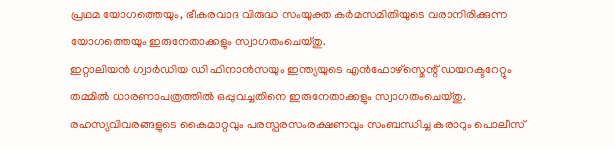പ്രഥമ യോഗത്തെയും, ഭീകരവാദ വിരുദ്ധ സംയുക്ത കർമസമിതിയുടെ വരാനിരിക്കുന്ന യോഗത്തെയും ഇരുനേതാക്കളും സ്വാഗതംചെയ്തു.
ഇറ്റാലിയൻ ഗ്വാർഡിയ ഡി ഫിനാൻസയും ഇന്ത്യയുടെ എൻഫോഴ്സ്മെന്റ് ഡയറക്ടറേറ്റും തമ്മിൽ ധാരണാപത്രത്തിൽ ഒപ്പുവച്ചതിനെ ഇരുനേതാക്കളും സ്വാഗതംചെയ്തു. രഹസ്യവിവരങ്ങളുടെ കൈമാറ്റവും പരസ്പരസംരക്ഷണവും സംബന്ധിച്ച കരാറും പൊലീസ്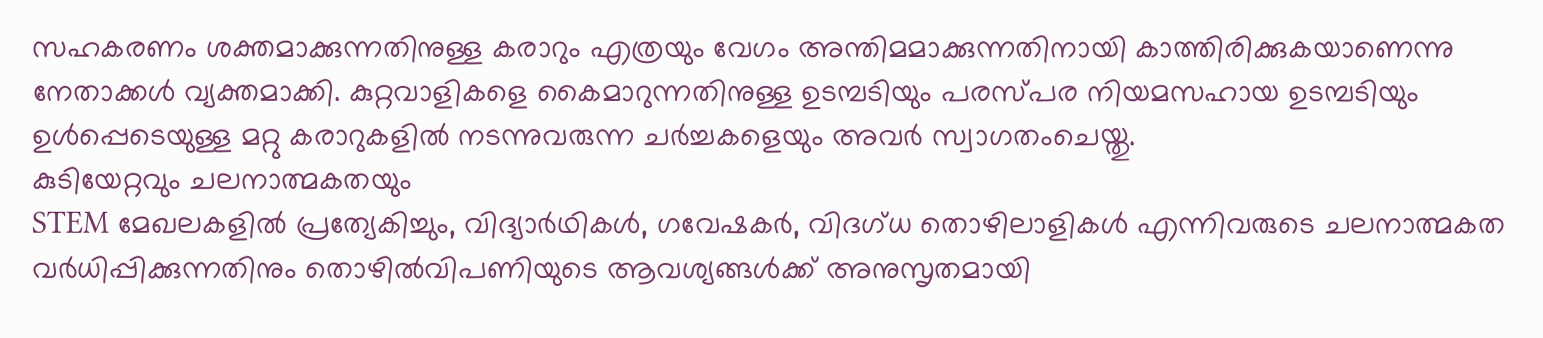സഹകരണം ശക്തമാക്കുന്നതിനുള്ള കരാറും എത്രയും വേഗം അന്തിമമാക്കുന്നതിനായി കാത്തിരിക്കുകയാണെന്നു നേതാക്കൾ വ്യക്തമാക്കി. കുറ്റവാളികളെ കൈമാറുന്നതിനുള്ള ഉടമ്പടിയും പരസ്പര നിയമസഹായ ഉടമ്പടിയും ഉൾപ്പെടെയുള്ള മറ്റു കരാറുകളിൽ നടന്നുവരുന്ന ചർച്ചകളെയും അവർ സ്വാഗതംചെയ്തു.
കുടിയേറ്റവും ചലനാത്മകതയും
STEM മേഖലകളിൽ പ്രത്യേകിച്ചും, വിദ്യാർഥികൾ, ഗവേഷകർ, വിദഗ്ധ തൊഴിലാളികൾ എന്നിവരുടെ ചലനാത്മകത വർധിപ്പിക്കുന്നതിനും തൊഴിൽവിപണിയുടെ ആവശ്യങ്ങൾക്ക് അനുസൃതമായി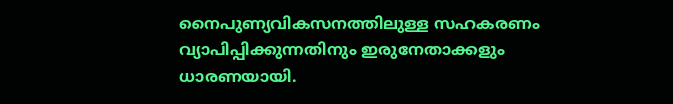നൈപുണ്യവികസനത്തിലുള്ള സഹകരണം വ്യാപിപ്പിക്കുന്നതിനും ഇരുനേതാക്കളും ധാരണയായി.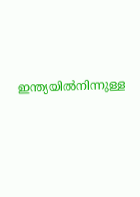ഇന്ത്യയിൽനിന്നുള്ള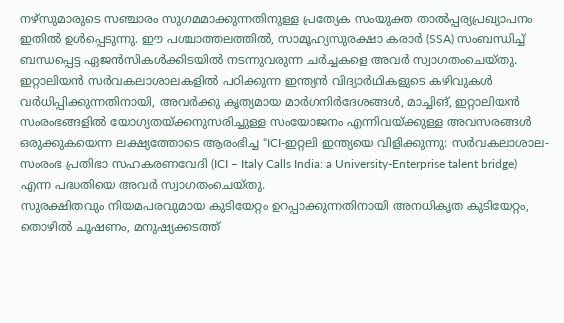നഴ്സുമാരുടെ സഞ്ചാരം സുഗമമാക്കുന്നതിനുള്ള പ്രത്യേക സംയുക്ത താൽപ്പര്യപ്രഖ്യാപനം ഇതിൽ ഉൾപ്പെടുന്നു. ഈ പശ്ചാത്തലത്തിൽ, സാമൂഹ്യസുരക്ഷാ കരാർ (SSA) സംബന്ധിച്ച് ബന്ധപ്പെട്ട ഏജൻസികൾക്കിടയിൽ നടന്നുവരുന്ന ചർച്ചകളെ അവർ സ്വാഗതംചെയ്തു.
ഇറ്റാലിയൻ സർവകലാശാലകളിൽ പഠിക്കുന്ന ഇന്ത്യൻ വിദ്യാർഥികളുടെ കഴിവുകൾ വർധിപ്പിക്കുന്നതിനായി, അവർക്കു കൃത്യമായ മാർഗനിർദേശങ്ങൾ, മാച്ചിങ്, ഇറ്റാലിയൻ സംരംഭങ്ങളിൽ യോഗ്യതയ്ക്കനുസരിച്ചുള്ള സംയോജനം എന്നിവയ്ക്കുള്ള അവസരങ്ങൾ ഒരുക്കുകയെന്ന ലക്ഷ്യത്തോടെ ആരംഭിച്ച “ICI-ഇറ്റലി ഇന്ത്യയെ വിളിക്കുന്നു: സർവകലാശാല-സംരംഭ പ്രതിഭാ സഹകരണവേദി (ICI – Italy Calls India: a University-Enterprise talent bridge) എന്ന പദ്ധതിയെ അവർ സ്വാഗതംചെയ്തു.
സുരക്ഷിതവും നിയമപരവുമായ കുടിയേറ്റം ഉറപ്പാക്കുന്നതിനായി അനധികൃത കുടിയേറ്റം, തൊഴിൽ ചൂഷണം, മനുഷ്യക്കടത്ത്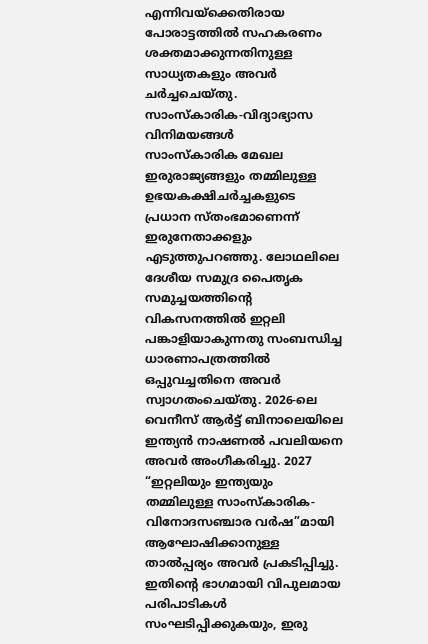എന്നിവയ്ക്കെതിരായ പോരാട്ടത്തിൽ സഹകരണം ശക്തമാക്കുന്നതിനുള്ള സാധ്യതകളും അവർ ചർച്ചചെയ്തു.
സാംസ്കാരിക-വിദ്യാഭ്യാസ വിനിമയങ്ങൾ
സാംസ്കാരിക മേഖല ഇരുരാജ്യങ്ങളും തമ്മിലുള്ള ഉഭയകക്ഷിചർച്ചകളുടെ പ്രധാന സ്തംഭമാണെന്ന് ഇരുനേതാക്കളും എടുത്തുപറഞ്ഞു. ലോഥലിലെ ദേശീയ സമുദ്ര പൈതൃക സമുച്ചയത്തിന്റെ വികസനത്തിൽ ഇറ്റലി പങ്കാളിയാകുന്നതു സംബന്ധിച്ച ധാരണാപത്രത്തിൽ ഒപ്പുവച്ചതിനെ അവർ സ്വാഗതംചെയ്തു. 2026-ലെ വെനീസ് ആർട്ട് ബിനാലെയിലെ ഇന്ത്യൻ നാഷണൽ പവലിയനെ അവർ അംഗീകരിച്ചു. 2027 “ഇറ്റലിയും ഇന്ത്യയും തമ്മിലുള്ള സാംസ്കാരിക-വിനോദസഞ്ചാര വർഷ”മായി ആഘോഷിക്കാനുള്ള താൽപ്പര്യം അവർ പ്രകടിപ്പിച്ചു. ഇതിന്റെ ഭാഗമായി വിപുലമായ പരിപാടികൾ സംഘടിപ്പിക്കുകയും, ഇരു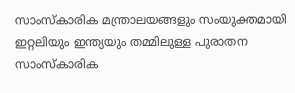സാംസ്കാരിക മന്ത്രാലയങ്ങളും സംയുക്തമായി ഇറ്റലിയും ഇന്ത്യയും തമ്മിലുള്ള പുരാതന സാംസ്കാരിക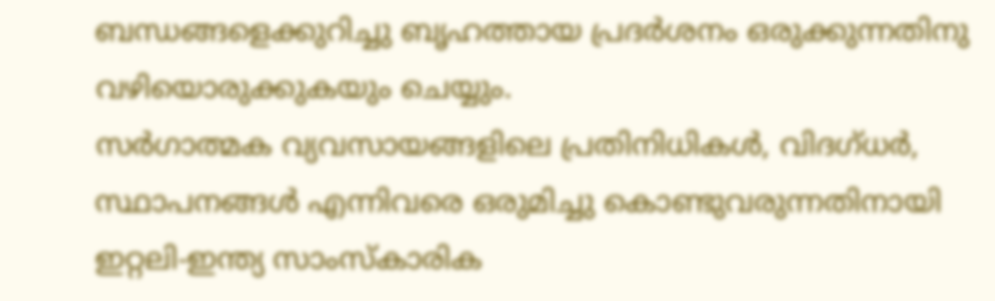ബന്ധങ്ങളെക്കുറിച്ചു ബൃഹത്തായ പ്രദർശനം ഒരുക്കുന്നതിനു വഴിയൊരുക്കുകയും ചെയ്യും.
സർഗാത്മക വ്യവസായങ്ങളിലെ പ്രതിനിധികൾ, വിദഗ്ധർ, സ്ഥാപനങ്ങൾ എന്നിവരെ ഒരുമിച്ചു കൊണ്ടുവരുന്നതിനായി ഇറ്റലി-ഇന്ത്യ സാംസ്കാരിക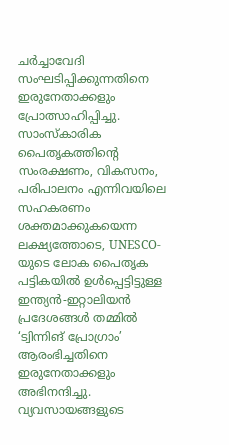ചർച്ചാവേദി സംഘടിപ്പിക്കുന്നതിനെ ഇരുനേതാക്കളും പ്രോത്സാഹിപ്പിച്ചു. സാംസ്കാരിക പൈതൃകത്തിന്റെ സംരക്ഷണം, വികസനം, പരിപാലനം എന്നിവയിലെ സഹകരണം ശക്തമാക്കുകയെന്ന ലക്ഷ്യത്തോടെ, UNESCO-യുടെ ലോക പൈതൃക പട്ടികയിൽ ഉൾപ്പെട്ടിട്ടുള്ള ഇന്ത്യൻ-ഇറ്റാലിയൻ പ്രദേശങ്ങൾ തമ്മിൽ ‘ട്വിന്നിങ് പ്രോഗ്രാം’ ആരംഭിച്ചതിനെ ഇരുനേതാക്കളും അഭിനന്ദിച്ചു.
വ്യവസായങ്ങളുടെ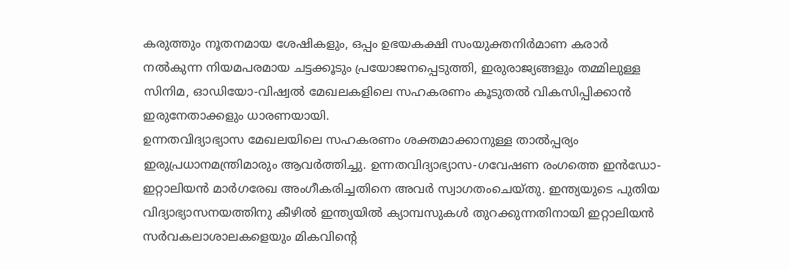കരുത്തും നൂതനമായ ശേഷികളും, ഒപ്പം ഉഭയകക്ഷി സംയുക്തനിർമാണ കരാർ നൽകുന്ന നിയമപരമായ ചട്ടക്കൂടും പ്രയോജനപ്പെടുത്തി, ഇരുരാജ്യങ്ങളും തമ്മിലുള്ള സിനിമ, ഓഡിയോ-വിഷ്വൽ മേഖലകളിലെ സഹകരണം കൂടുതൽ വികസിപ്പിക്കാൻ ഇരുനേതാക്കളും ധാരണയായി.
ഉന്നതവിദ്യാഭ്യാസ മേഖലയിലെ സഹകരണം ശക്തമാക്കാനുള്ള താൽപ്പര്യം ഇരുപ്രധാനമന്ത്രിമാരും ആവർത്തിച്ചു. ഉന്നതവിദ്യാഭ്യാസ-ഗവേഷണ രംഗത്തെ ഇൻഡോ-ഇറ്റാലിയൻ മാർഗരേഖ അംഗീകരിച്ചതിനെ അവർ സ്വാഗതംചെയ്തു. ഇന്ത്യയുടെ പുതിയ വിദ്യാഭ്യാസനയത്തിനു കീഴിൽ ഇന്ത്യയിൽ ക്യാമ്പസുകൾ തുറക്കുന്നതിനായി ഇറ്റാലിയൻ സർവകലാശാലകളെയും മികവിന്റെ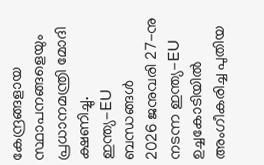കേന്ദ്രങ്ങളായ സ്ഥാപനങ്ങളെയും പ്രധാനമന്ത്രി മോദി ക്ഷണിച്ചു.
ഇന്ത്യ-EU ബന്ധങ്ങൾ
2026 ജനുവരി 27-നു നടന്ന ഇന്ത്യ-EU ഉച്ചകോടിയിൽ അംഗീകരിച്ച പുതിയ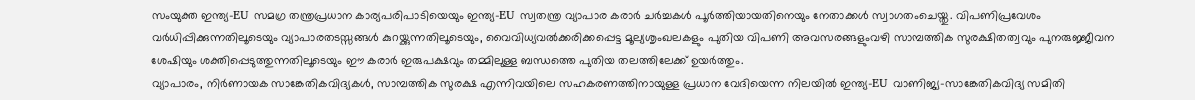സംയുക്ത ഇന്ത്യ-EU സമഗ്ര തന്ത്രപ്രധാന കാര്യപരിപാടിയെയും ഇന്ത്യ-EU സ്വതന്ത്ര വ്യാപാര കരാർ ചർച്ചകൾ പൂർത്തിയായതിനെയും നേതാക്കൾ സ്വാഗതംചെയ്തു. വിപണിപ്രവേശം വർധിപ്പിക്കുന്നതിലൂടെയും വ്യാപാരതടസ്സങ്ങൾ കുറയ്ക്കുന്നതിലൂടെയും, വൈവിധ്യവൽക്കരിക്കപ്പെട്ട മൂല്യശൃംഖലകളും പുതിയ വിപണി അവസരങ്ങളുംവഴി സാമ്പത്തിക സുരക്ഷിതത്വവും പുനരുജ്ജീവന ശേഷിയും ശക്തിപ്പെടുത്തുന്നതിലൂടെയും ഈ കരാർ ഇരുപക്ഷവും തമ്മിലുള്ള ബന്ധത്തെ പുതിയ തലത്തിലേക്ക് ഉയർത്തും.
വ്യാപാരം, നിർണായക സാങ്കേതികവിദ്യകൾ, സാമ്പത്തിക സുരക്ഷ എന്നിവയിലെ സഹകരണത്തിനായുള്ള പ്രധാന വേദിയെന്ന നിലയിൽ ഇന്ത്യ-EU വാണിജ്യ-സാങ്കേതികവിദ്യ സമിതി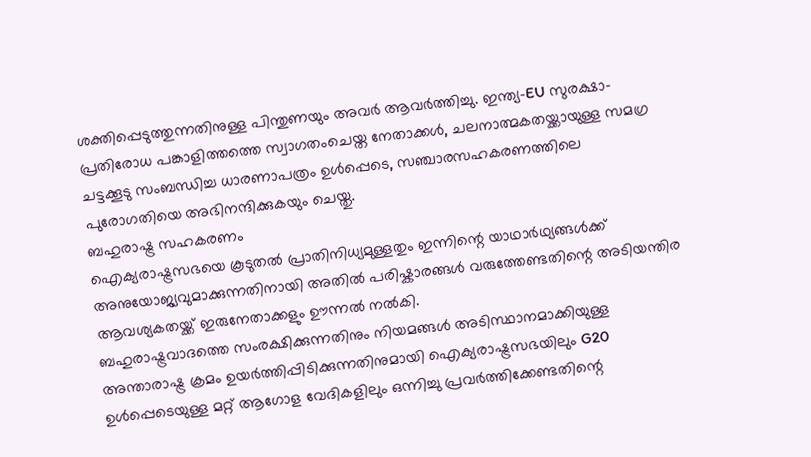ശക്തിപ്പെടുത്തുന്നതിനുള്ള പിന്തുണയും അവർ ആവർത്തിച്ചു. ഇന്ത്യ-EU സുരക്ഷാ-പ്രതിരോധ പങ്കാളിത്തത്തെ സ്വാഗതംചെയ്ത നേതാക്കൾ, ചലനാത്മകതയ്ക്കായുള്ള സമഗ്ര ചട്ടക്കൂടു സംബന്ധിച്ച ധാരണാപത്രം ഉൾപ്പെടെ, സഞ്ചാരസഹകരണത്തിലെ പുരോഗതിയെ അഭിനന്ദിക്കുകയും ചെയ്തു.
ബഹുരാഷ്ട്ര സഹകരണം
ഐക്യരാഷ്ട്രസഭയെ കൂടുതൽ പ്രാതിനിധ്യമുള്ളതും ഇന്നിന്റെ യാഥാർഥ്യങ്ങൾക്ക് അനുയോജ്യവുമാക്കുന്നതിനായി അതിൽ പരിഷ്കാരങ്ങൾ വരുത്തേണ്ടതിന്റെ അടിയന്തിര ആവശ്യകതയ്ക്ക് ഇരുനേതാക്കളും ഊന്നൽ നൽകി.
ബഹുരാഷ്ട്രവാദത്തെ സംരക്ഷിക്കുന്നതിനും നിയമങ്ങൾ അടിസ്ഥാനമാക്കിയുള്ള അന്താരാഷ്ട്ര ക്രമം ഉയർത്തിപ്പിടിക്കുന്നതിനുമായി ഐക്യരാഷ്ട്രസഭയിലും G20 ഉൾപ്പെടെയുള്ള മറ്റ് ആഗോള വേദികളിലും ഒന്നിച്ചു പ്രവർത്തിക്കേണ്ടതിന്റെ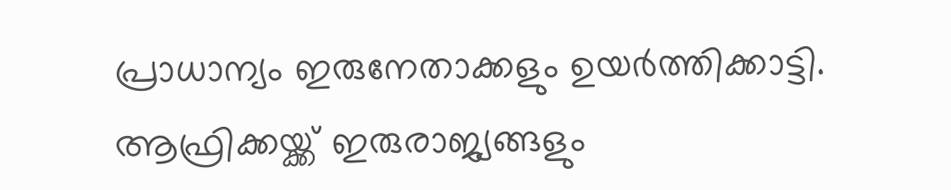പ്രാധാന്യം ഇരുനേതാക്കളും ഉയർത്തിക്കാട്ടി.
ആഫ്രിക്കയ്ക്ക് ഇരുരാജ്യങ്ങളും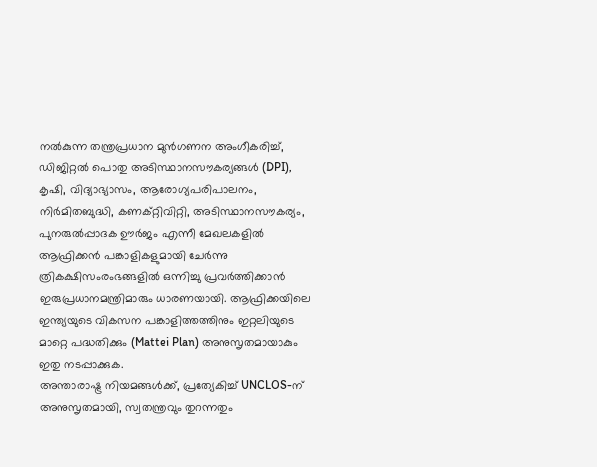നൽകുന്ന തന്ത്രപ്രധാന മുൻഗണന അംഗീകരിച്ച്, ഡിജിറ്റൽ പൊതു അടിസ്ഥാനസൗകര്യങ്ങൾ (DPI), കൃഷി, വിദ്യാഭ്യാസം, ആരോഗ്യപരിപാലനം, നിർമിതബുദ്ധി, കണക്റ്റിവിറ്റി, അടിസ്ഥാനസൗകര്യം, പുനരുൽപ്പാദക ഊർജം എന്നീ മേഖലകളിൽ ആഫ്രിക്കൻ പങ്കാളികളുമായി ചേർന്നു ത്രികക്ഷിസംരംഭങ്ങളിൽ ഒന്നിച്ചു പ്രവർത്തിക്കാൻ ഇരുപ്രധാനമന്ത്രിമാരും ധാരണയായി. ആഫ്രിക്കയിലെ ഇന്ത്യയുടെ വികസന പങ്കാളിത്തത്തിനും ഇറ്റലിയുടെ മാറ്റെ പദ്ധതിക്കും (Mattei Plan) അനുസൃതമായാകും ഇതു നടപ്പാക്കുക.
അന്താരാഷ്ട്ര നിയമങ്ങൾക്ക്, പ്രത്യേകിച്ച് UNCLOS-ന് അനുസൃതമായി, സ്വതന്ത്രവും തുറന്നതും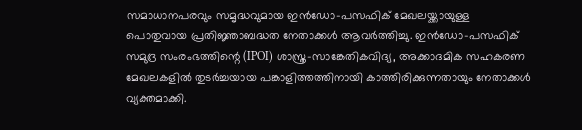സമാധാനപരവും സമൃദ്ധവുമായ ഇൻഡോ-പസഫിക് മേഖലയ്ക്കായുള്ള പൊതുവായ പ്രതിജ്ഞാബദ്ധത നേതാക്കൾ ആവർത്തിച്ചു. ഇൻഡോ-പസഫിക് സമുദ്ര സംരംഭത്തിന്റെ (IPOI) ശാസ്ത്ര-സാങ്കേതികവിദ്യ, അക്കാദമിക സഹകരണ മേഖലകളിൽ തുടർച്ചയായ പങ്കാളിത്തത്തിനായി കാത്തിരിക്കുന്നതായും നേതാക്കൾ വ്യക്തമാക്കി.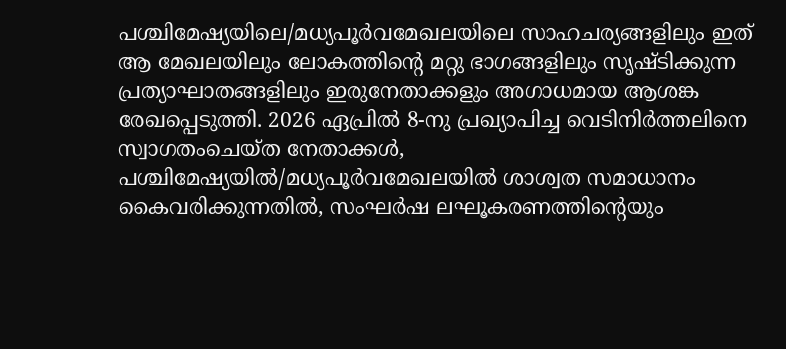പശ്ചിമേഷ്യയിലെ/മധ്യപൂർവമേഖലയിലെ സാഹചര്യങ്ങളിലും ഇത് ആ മേഖലയിലും ലോകത്തിന്റെ മറ്റു ഭാഗങ്ങളിലും സൃഷ്ടിക്കുന്ന പ്രത്യാഘാതങ്ങളിലും ഇരുനേതാക്കളും അഗാധമായ ആശങ്ക രേഖപ്പെടുത്തി. 2026 ഏപ്രിൽ 8-നു പ്രഖ്യാപിച്ച വെടിനിർത്തലിനെ സ്വാഗതംചെയ്ത നേതാക്കൾ, പശ്ചിമേഷ്യയിൽ/മധ്യപൂർവമേഖലയിൽ ശാശ്വത സമാധാനം കൈവരിക്കുന്നതിൽ, സംഘർഷ ലഘൂകരണത്തിന്റെയും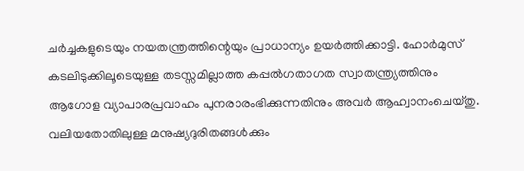ചർച്ചകളുടെയും നയതന്ത്രത്തിന്റെയും പ്രാധാന്യം ഉയർത്തിക്കാട്ടി. ഹോർമുസ് കടലിടുക്കിലൂടെയുള്ള തടസ്സമില്ലാത്ത കപ്പൽഗതാഗത സ്വാതന്ത്ര്യത്തിനും ആഗോള വ്യാപാരപ്രവാഹം പുനരാരംഭിക്കുന്നതിനും അവർ ആഹ്വാനംചെയ്തു.
വലിയതോതിലുള്ള മനുഷ്യദുരിതങ്ങൾക്കും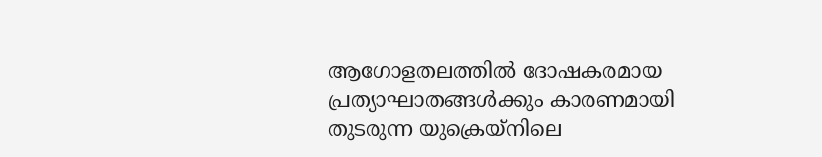ആഗോളതലത്തിൽ ദോഷകരമായ പ്രത്യാഘാതങ്ങൾക്കും കാരണമായി തുടരുന്ന യുക്രെയ്നിലെ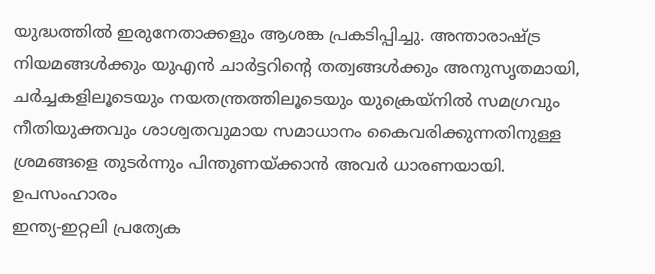യുദ്ധത്തിൽ ഇരുനേതാക്കളും ആശങ്ക പ്രകടിപ്പിച്ചു. അന്താരാഷ്ട്ര നിയമങ്ങൾക്കും യുഎൻ ചാർട്ടറിന്റെ തത്വങ്ങൾക്കും അനുസൃതമായി, ചർച്ചകളിലൂടെയും നയതന്ത്രത്തിലൂടെയും യുക്രെയ്നിൽ സമഗ്രവും നീതിയുക്തവും ശാശ്വതവുമായ സമാധാനം കൈവരിക്കുന്നതിനുള്ള ശ്രമങ്ങളെ തുടർന്നും പിന്തുണയ്ക്കാൻ അവർ ധാരണയായി.
ഉപസംഹാരം
ഇന്ത്യ-ഇറ്റലി പ്രത്യേക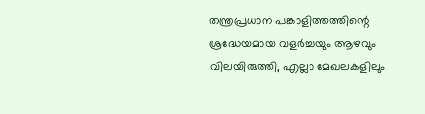തന്ത്രപ്രധാന പങ്കാളിത്തത്തിന്റെ ശ്രദ്ധേയമായ വളർച്ചയും ആഴവും വിലയിരുത്തി, എല്ലാ മേഖലകളിലും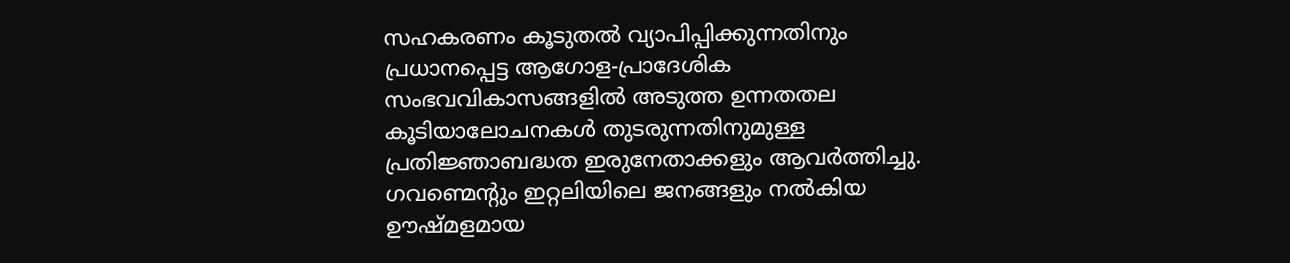സഹകരണം കൂടുതൽ വ്യാപിപ്പിക്കുന്നതിനും പ്രധാനപ്പെട്ട ആഗോള-പ്രാദേശിക സംഭവവികാസങ്ങളിൽ അടുത്ത ഉന്നതതല കൂടിയാലോചനകൾ തുടരുന്നതിനുമുള്ള പ്രതിജ്ഞാബദ്ധത ഇരുനേതാക്കളും ആവർത്തിച്ചു.
ഗവണ്മെന്റും ഇറ്റലിയിലെ ജനങ്ങളും നൽകിയ ഊഷ്മളമായ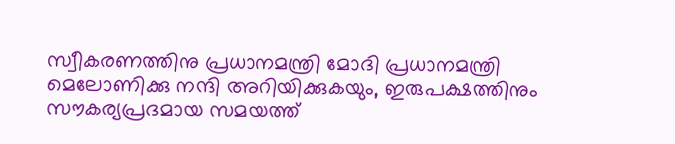സ്വീകരണത്തിനു പ്രധാനമന്ത്രി മോദി പ്രധാനമന്ത്രി മെലോണിക്കു നന്ദി അറിയിക്കുകയും, ഇരുപക്ഷത്തിനും സൗകര്യപ്രദമായ സമയത്ത്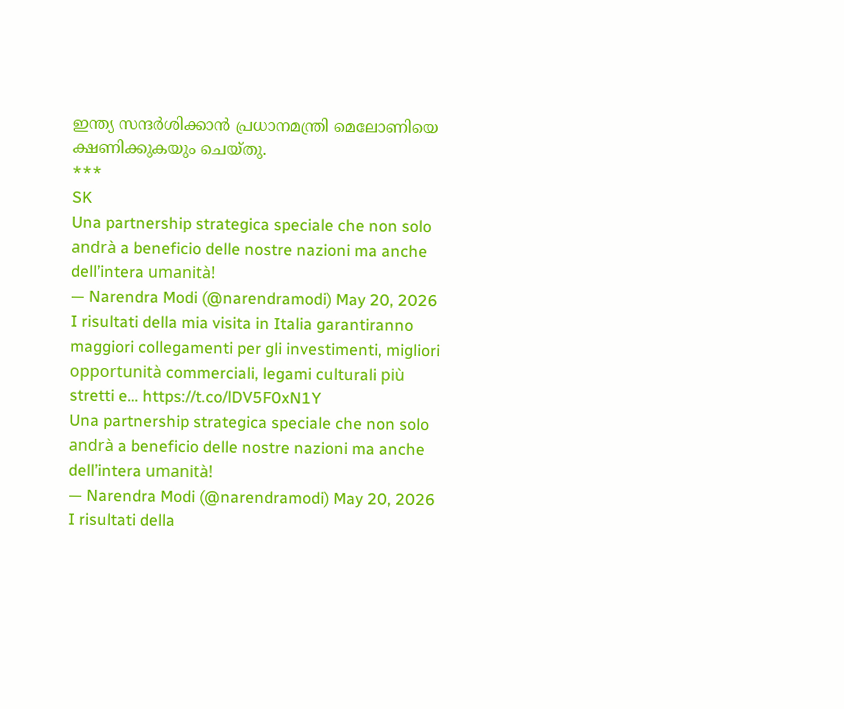ഇന്ത്യ സന്ദർശിക്കാൻ പ്രധാനമന്ത്രി മെലോണിയെ ക്ഷണിക്കുകയും ചെയ്തു.
***
SK
Una partnership strategica speciale che non solo andrà a beneficio delle nostre nazioni ma anche dell’intera umanità!
— Narendra Modi (@narendramodi) May 20, 2026
I risultati della mia visita in Italia garantiranno maggiori collegamenti per gli investimenti, migliori opportunità commerciali, legami culturali più stretti e… https://t.co/lDV5F0xN1Y
Una partnership strategica speciale che non solo andrà a beneficio delle nostre nazioni ma anche dell’intera umanità!
— Narendra Modi (@narendramodi) May 20, 2026
I risultati della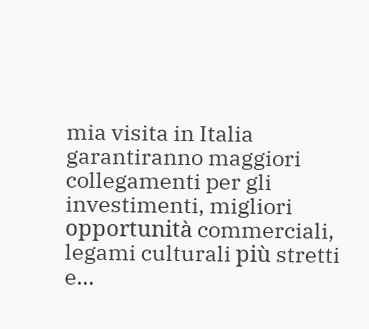mia visita in Italia garantiranno maggiori collegamenti per gli investimenti, migliori opportunità commerciali, legami culturali più stretti e…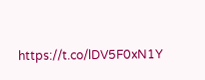https://t.co/lDV5F0xN1Y